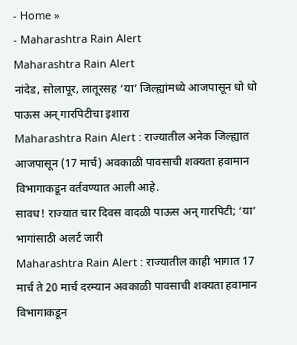- Home »
- Maharashtra Rain Alert
Maharashtra Rain Alert
नांदेड, सोलापूर, लातूरसह ‘या’ जिल्ह्यांमध्ये आजपासून धो धो पाऊस अन् गारपिटीचा इशारा
Maharashtra Rain Alert : राज्यातील अनेक जिल्ह्यात आजपासून (17 मार्च) अवकाळी पावसाची शक्यता हवामान विभागाकडून वर्तवण्यात आली आहे.
सावध! राज्यात चार दिवस वादळी पाऊस अन् गारपिटी; ‘या’ भागांसाठी अलर्ट जारी
Maharashtra Rain Alert : राज्यातील काही भागात 17 मार्च ते 20 मार्च दरम्यान अवकाळी पावसाची शक्यता हवामान विभागाकडून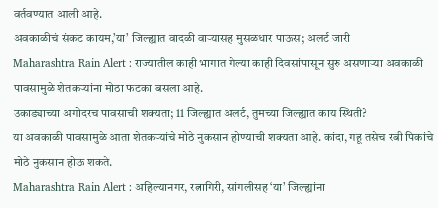वर्तवण्यात आली आहे.
अवकाळीचं संकट कायम,’या’ जिल्ह्यात वादळी वाऱ्यासह मुसळधार पाऊस; अलर्ट जारी
Maharashtra Rain Alert : राज्यातील काही भागात गेल्या काही दिवसांपासून सुरु असणाऱ्या अवकाळी पावसामुळे शेतकऱ्यांना मोठा फटका बसला आहे.
उकाड्याच्या अगोदरच पावसाची शक्यता; 11 जिल्ह्यात अलर्ट, तुमच्या जिल्ह्यात काय स्थिती?
या अवकाळी पावसामुळे आता शेतकऱ्यांचे मोठे नुकसान होण्याची शक्यता आहे. कांदा, गहू तसेच रबी पिकांचे मोठे नुकसान होऊ शकते.
Maharashtra Rain Alert : अहिल्यानगर, रत्नागिरी, सांगलीसह ‘या’ जिल्ह्यांना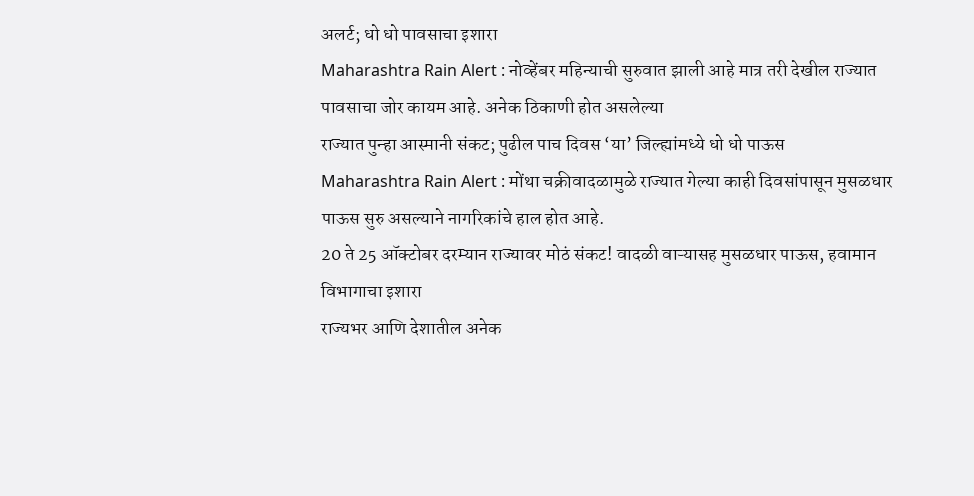अलर्ट; धो धो पावसाचा इशारा
Maharashtra Rain Alert : नोव्हेंबर महिन्याची सुरुवात झाली आहे मात्र तरी देखील राज्यात पावसाचा जोर कायम आहे. अनेक ठिकाणी होत असलेल्या
राज्यात पुन्हा आस्मानी संकट; पुढील पाच दिवस ‘या’ जिल्ह्यांमध्ये धो धो पाऊस
Maharashtra Rain Alert : मोंथा चक्रीवादळामुळे राज्यात गेल्या काही दिवसांपासून मुसळधार पाऊस सुरु असल्याने नागरिकांचे हाल होत आहे.
20 ते 25 ऑक्टोबर दरम्यान राज्यावर मोठं संकट! वादळी वाऱ्यासह मुसळधार पाऊस, हवामान विभागाचा इशारा
राज्यभर आणि देशातील अनेक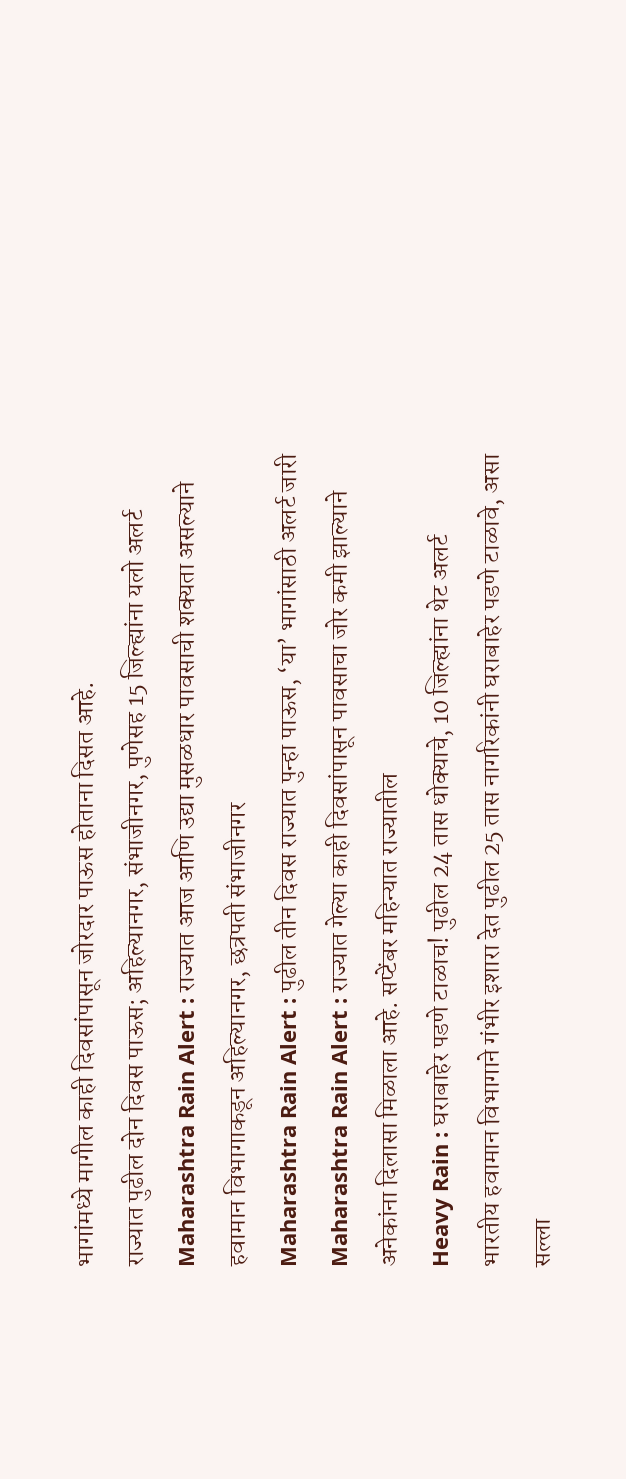भागांमध्ये मागील काही दिवसांपासून जोरदार पाऊस होताना दिसत आहे.
राज्यात पुढील दोन दिवस पाऊस; अहिल्यानगर, संभाजीनगर, पुणेसह 15 जिल्ह्यांना यलो अलर्ट
Maharashtra Rain Alert : राज्यात आज आणि उद्या मुसळधार पावसाची शक्यता असल्याने हवामान विभागाकडून अहिल्यानगर, छत्रपती संभाजीनगर
Maharashtra Rain Alert : पुढील तीन दिवस राज्यात पुन्हा पाऊस, ‘या’ भागांसाठी अलर्ट जारी
Maharashtra Rain Alert : राज्यात गेल्या काही दिवसांपासून पावसाचा जोर कमी झाल्याने अनेकांना दिलासा मिळाला आहे. सप्टेंबर महिन्यात राज्यातील
Heavy Rain : घराबाहेर पडणे टाळाच! पुढील 24 तास धोक्याचे, 10 जिल्ह्यांना थेट अलर्ट
भारतीय हवामान विभागाने गंभीर इशारा देत पुढील 25 तास नागरिकांनी घराबाहेर पडणे टाळावे, असा सल्ला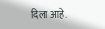दिला आहे.